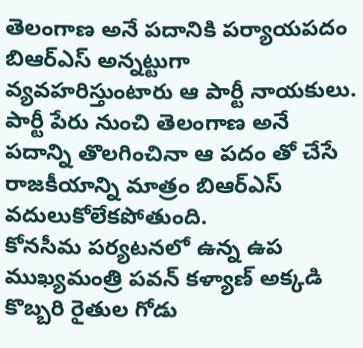తెలంగాణ అనే పదానికి పర్యాయపదం బిఆర్ఎస్ అన్నట్టుగా వ్యవహరిస్తుంటారు ఆ పార్టీ నాయకులు. పార్టీ పేరు నుంచి తెలంగాణ అనే పదాన్ని తొలగించినా ఆ పదం తో చేసే రాజకీయాన్ని మాత్రం బిఆర్ఎస్ వదులుకోలేకపోతుంది.
కోనసీమ పర్యటనలో ఉన్న ఉప ముఖ్యమంత్రి పవన్ కళ్యాణ్ అక్కడి కొబ్బరి రైతుల గోడు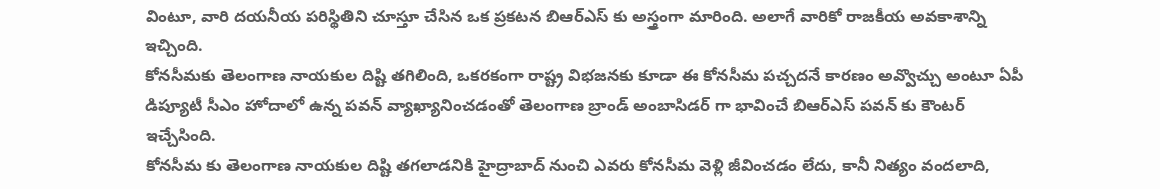వింటూ, వారి దయనీయ పరిస్థితిని చూస్తూ చేసిన ఒక ప్రకటన బిఆర్ఎస్ కు అస్త్రంగా మారింది. అలాగే వారికో రాజకీయ అవకాశాన్ని ఇచ్చింది.
కోనసీమకు తెలంగాణ నాయకుల దిష్టి తగిలింది, ఒకరకంగా రాష్ట్ర విభజనకు కూడా ఈ కోనసీమ పచ్చదనే కారణం అవ్వొచ్చు అంటూ ఏపీ డిప్యూటీ సీఎం హోదాలో ఉన్న పవన్ వ్యాఖ్యానించడంతో తెలంగాణ బ్రాండ్ అంబాసిడర్ గా భావించే బిఆర్ఎస్ పవన్ కు కౌంటర్ ఇచ్చేసింది.
కోనసీమ కు తెలంగాణ నాయకుల దిష్టి తగలాడనికి హైద్రాబాద్ నుంచి ఎవరు కోనసీమ వెళ్లి జీవించడం లేదు, కానీ నిత్యం వందలాది,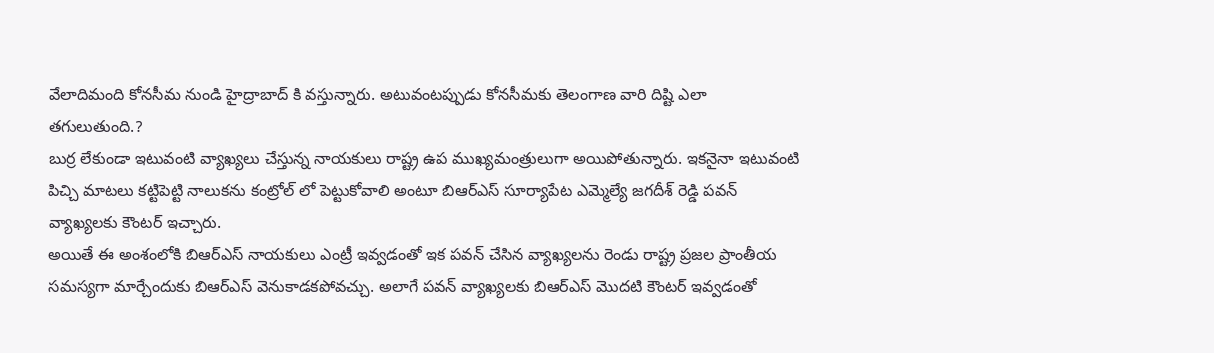వేలాదిమంది కోనసీమ నుండి హైద్రాబాద్ కి వస్తున్నారు. అటువంటప్పుడు కోనసీమకు తెలంగాణ వారి దిష్టి ఎలా తగులుతుంది.?
బుర్ర లేకుండా ఇటువంటి వ్యాఖ్యలు చేస్తున్న నాయకులు రాష్ట్ర ఉప ముఖ్యమంత్రులుగా అయిపోతున్నారు. ఇకనైనా ఇటువంటి పిచ్చి మాటలు కట్టిపెట్టి నాలుకను కంట్రోల్ లో పెట్టుకోవాలి అంటూ బిఆర్ఎస్ సూర్యాపేట ఎమ్మెల్యే జగదీశ్ రెడ్డి పవన్ వ్యాఖ్యలకు కౌంటర్ ఇచ్చారు.
అయితే ఈ అంశంలోకి బిఆర్ఎస్ నాయకులు ఎంట్రీ ఇవ్వడంతో ఇక పవన్ చేసిన వ్యాఖ్యలను రెండు రాష్ట్ర ప్రజల ప్రాంతీయ సమస్యగా మార్చేందుకు బిఆర్ఎస్ వెనుకాడకపోవచ్చు. అలాగే పవన్ వ్యాఖ్యలకు బిఆర్ఎస్ మొదటి కౌంటర్ ఇవ్వడంతో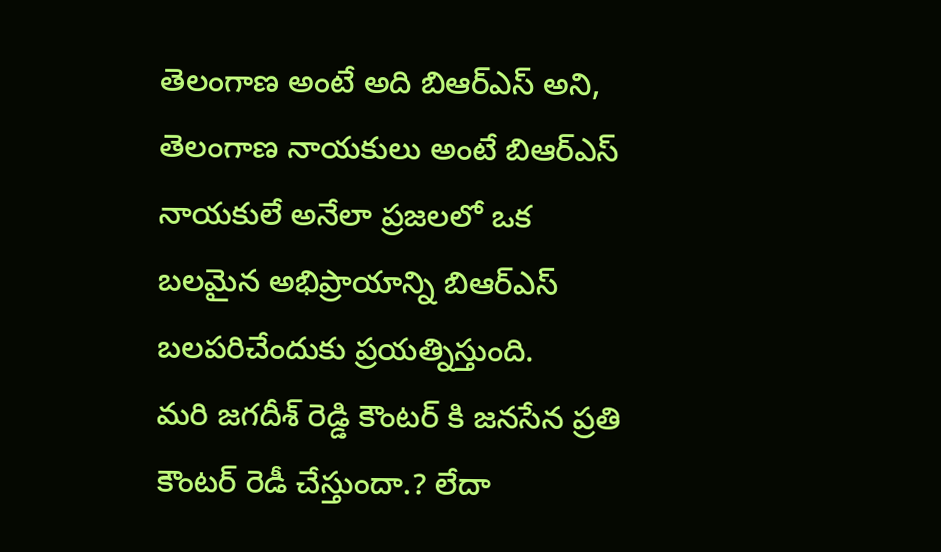తెలంగాణ అంటే అది బిఆర్ఎస్ అని, తెలంగాణ నాయకులు అంటే బిఆర్ఎస్ నాయకులే అనేలా ప్రజలలో ఒక బలమైన అభిప్రాయాన్ని బిఆర్ఎస్ బలపరిచేందుకు ప్రయత్నిస్తుంది.
మరి జగదీశ్ రెడ్డి కౌంటర్ కి జనసేన ప్రతి కౌంటర్ రెడీ చేస్తుందా.? లేదా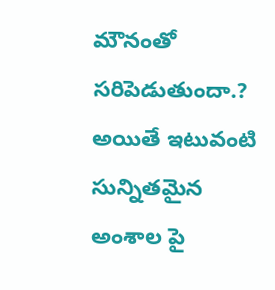మౌనంతో సరిపెడుతుందా.? అయితే ఇటువంటి సున్నితమైన అంశాల పై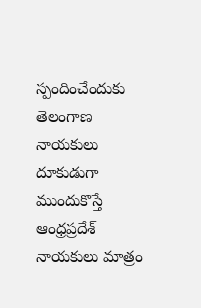స్పందించేందుకు తెలంగాణ నాయకులు దూకుడుగా ముందుకొస్తే ఆంధ్రప్రదేశ్ నాయకులు మాత్రం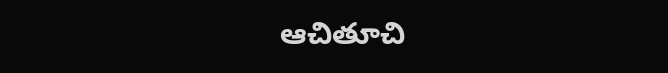ఆచితూచి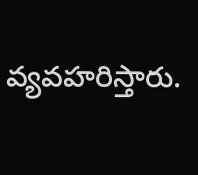వ్యవహరిస్తారు.